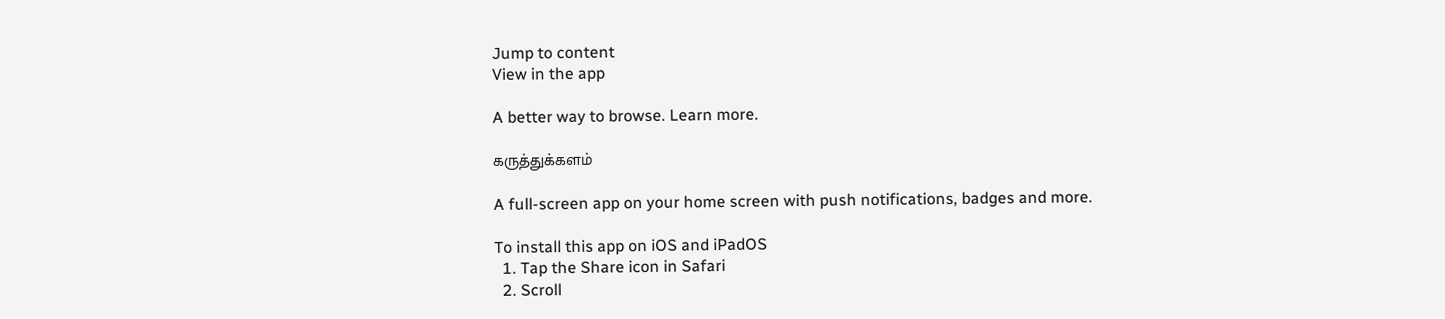Jump to content
View in the app

A better way to browse. Learn more.

கருத்துக்களம்

A full-screen app on your home screen with push notifications, badges and more.

To install this app on iOS and iPadOS
  1. Tap the Share icon in Safari
  2. Scroll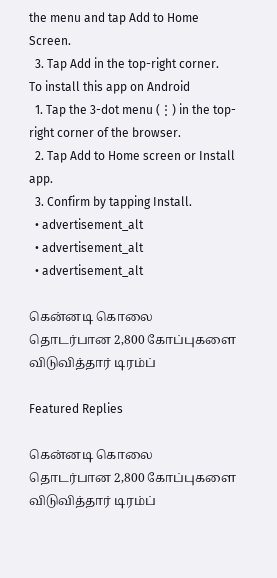the menu and tap Add to Home Screen.
  3. Tap Add in the top-right corner.
To install this app on Android
  1. Tap the 3-dot menu (⋮) in the top-right corner of the browser.
  2. Tap Add to Home screen or Install app.
  3. Confirm by tapping Install.
  • advertisement_alt
  • advertisement_alt
  • advertisement_alt

கென்னடி கொலை தொடர்பான 2,800 கோப்புகளை விடுவித்தார் டிரம்ப்

Featured Replies

கென்னடி கொலை தொடர்பான 2,800 கோப்புகளை விடுவித்தார் டிரம்ப்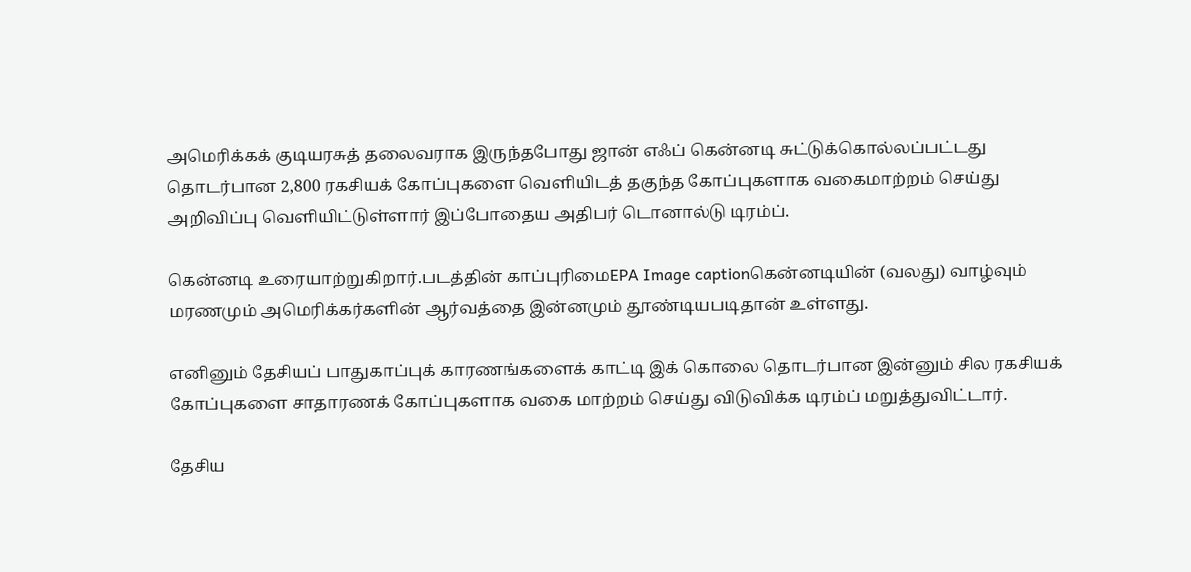அமெரிக்கக் குடியரசுத் தலைவராக இருந்தபோது ஜான் எஃப் கென்னடி சுட்டுக்கொல்லப்பட்டது தொடர்பான 2,800 ரகசியக் கோப்புகளை வெளியிடத் தகுந்த கோப்புகளாக வகைமாற்றம் செய்து அறிவிப்பு வெளியிட்டுள்ளார் இப்போதைய அதிபர் டொனால்டு டிரம்ப்.

கென்னடி உரையாற்றுகிறார்.படத்தின் காப்புரிமைEPA Image captionகென்னடியின் (வலது) வாழ்வும் மரணமும் அமெரிக்கர்களின் ஆர்வத்தை இன்னமும் தூண்டியபடிதான் உள்ளது.

எனினும் தேசியப் பாதுகாப்புக் காரணங்களைக் காட்டி இக் கொலை தொடர்பான இன்னும் சில ரகசியக் கோப்புகளை சாதாரணக் கோப்புகளாக வகை மாற்றம் செய்து விடுவிக்க டிரம்ப் மறுத்துவிட்டார்.

தேசிய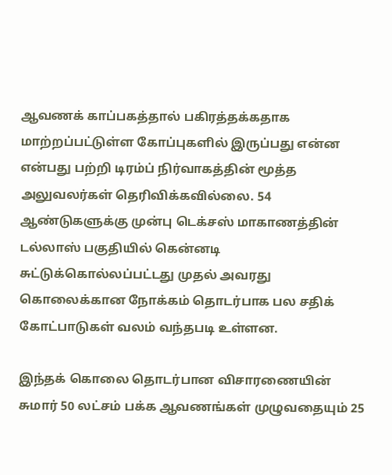ஆவணக் காப்பகத்தால் பகிரத்தக்கதாக மாற்றப்பட்டுள்ள கோப்புகளில் இருப்பது என்ன என்பது பற்றி டிரம்ப் நிர்வாகத்தின் மூத்த அலுவலர்கள் தெரிவிக்கவில்லை. 54 ஆண்டுகளுக்கு முன்பு டெக்சஸ் மாகாணத்தின் டல்லாஸ் பகுதியில் கென்னடி சுட்டுக்கொல்லப்பட்டது முதல் அவரது கொலைக்கான நோக்கம் தொடர்பாக பல சதிக் கோட்பாடுகள் வலம் வந்தபடி உள்ளன.

இந்தக் கொலை தொடர்பான விசாரணையின் சுமார் 50 லட்சம் பக்க ஆவணங்கள் முழுவதையும் 25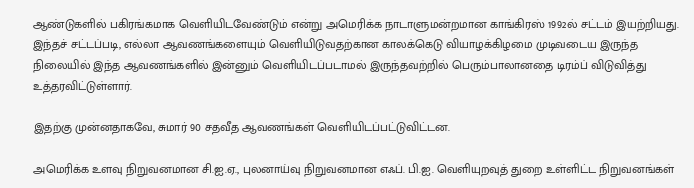ஆண்டுகளில் பகிரங்கமாக வெளியிடவேண்டும் என்று அமெரிக்க நாடாளுமன்றமான காங்கிரஸ் 1992ல் சட்டம் இயற்றியது. இந்தச் சட்டப்படி, எல்லா ஆவணங்களையும் வெளியிடுவதற்கான காலக்கெடு வியாழக்கிழமை முடிவடைய இருந்த நிலையில் இந்த ஆவணங்களில் இன்னும் வெளியிடப்படாமல் இருந்தவற்றில் பெரும்பாலானதை டிரம்ப் விடுவித்து உத்தரவிட்டுள்ளார்.

இதற்கு முன்னதாகவே, சுமார் 90 சதவீத ஆவணங்கள் வெளியிடப்பட்டுவிட்டன.

அமெரிக்க உளவு நிறுவனமான சி.ஐ.ஏ., புலனாய்வு நிறுவனமான எஃப். பி.ஐ. வெளியுறவுத் துறை உள்ளிட்ட நிறுவனங்கள்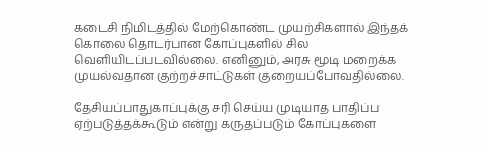கடைசி நிமிடத்தில் மேற்கொண்ட முயற்சிகளால் இந்தக் கொலை தொடர்பான கோப்புகளில் சில வெளியிடப்படவில்லை. எனினும், அரசு மூடி மறைக்க முயல்வதான குற்றச்சாட்டுகள் குறையப்போவதில்லை.

தேசியப்பாதுகாப்புக்கு சரி செய்ய முடியாத பாதிப்ப ஏற்படுத்தக்கூடும் என்று கருதப்படும் கோப்புகளை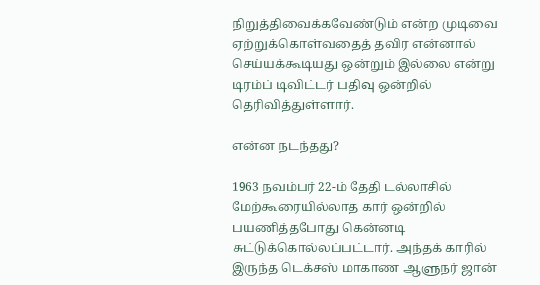நிறுத்திவைக்கவேண்டும் என்ற முடிவை ஏற்றுக்கொள்வதைத் தவிர என்னால் செய்யக்கூடியது ஒன்றும் இல்லை என்று டிரம்ப் டிவிட்டர் பதிவு ஒன்றில் தெரிவித்துள்ளார்.

என்ன நடந்தது?

1963 நவம்பர் 22-ம் தேதி டல்லாசில் மேற்கூரையில்லாத கார் ஒன்றில் பயணித்தபோது கென்னடி சுட்டுக்கொல்லப்பட்டார். அந்தக் காரில் இருந்த டெக்சஸ் மாகாண ஆளுநர் ஜான்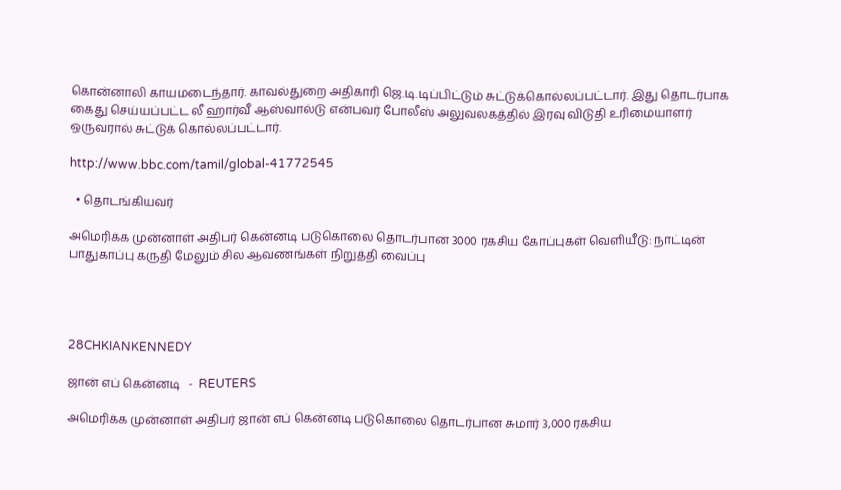கொன்னாலி காயமடைந்தார். காவல்துறை அதிகாரி ஜெ.டி.டிப்பிட்டும் சுட்டுக்கொல்லப்பட்டார். இது தொடர்பாக கைது செய்யப்பட்ட லீ ஹார்வீ ஆஸ்வால்டு என்பவர் போலீஸ் அலுவலகத்தில் இரவு விடுதி உரிமையாளர் ஒருவரால் சுட்டுக் கொல்லப்பட்டார்.

http://www.bbc.com/tamil/global-41772545

  • தொடங்கியவர்

அமெரிக்க முன்னாள் அதிபர் கென்னடி படுகொலை தொடர்பான 3000 ரகசிய கோப்புகள் வெளியீடு: நாட்டின் பாதுகாப்பு கருதி மேலும் சில ஆவணங்கள் நிறுத்தி வைப்பு




28CHKIANKENNEDY

ஜான் எப் கென்னடி   -  REUTERS

அமெரிக்க முன்னாள் அதிபர் ஜான் எப் கென்னடி படுகொலை தொடர்பான சுமார் 3,000 ரகசிய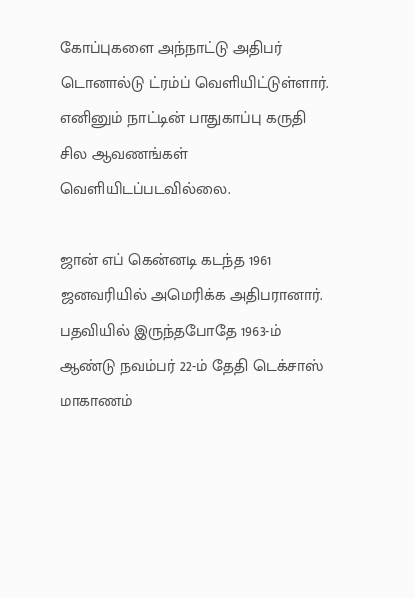கோப்புகளை அந்நாட்டு அதிபர் டொனால்டு ட்ரம்ப் வெளியிட்டுள்ளார். எனினும் நாட்டின் பாதுகாப்பு கருதி சில ஆவணங்கள் வெளியிடப்படவில்லை.

ஜான் எப் கென்னடி கடந்த 1961 ஜனவரியில் அமெரிக்க அதிபரானார். பதவியில் இருந்தபோதே 1963-ம் ஆண்டு நவம்பர் 22-ம் தேதி டெக்சாஸ் மாகாணம்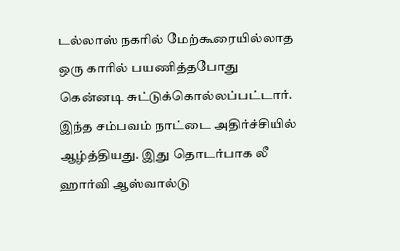டல்லாஸ் நகரில் மேற்கூரையில்லாத ஒரு காரில் பயணித்தபோது கென்னடி சுட்டுக்கொல்லப்பட்டார். இந்த சம்பவம் நாட்டை அதிர்ச்சியில் ஆழ்த்தியது. இது தொடர்பாக லீ ஹார்வி ஆஸ்வால்டு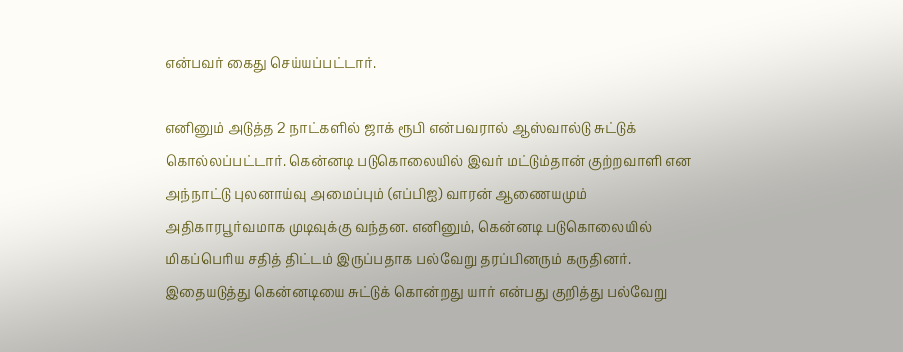என்பவர் கைது செய்யப்பட்டார்.

எனினும் அடுத்த 2 நாட்களில் ஜாக் ரூபி என்பவரால் ஆஸ்வால்டு சுட்டுக் கொல்லப்பட்டார். கென்னடி படுகொலையில் இவர் மட்டும்தான் குற்றவாளி என அந்நாட்டு புலனாய்வு அமைப்பும் (எப்பிஐ) வாரன் ஆணையமும் அதிகாரபூர்வமாக முடிவுக்கு வந்தன. எனினும், கென்னடி படுகொலையில் மிகப்பெரிய சதித் திட்டம் இருப்பதாக பல்வேறு தரப்பினரும் கருதினர். இதையடுத்து கென்னடியை சுட்டுக் கொன்றது யார் என்பது குறித்து பல்வேறு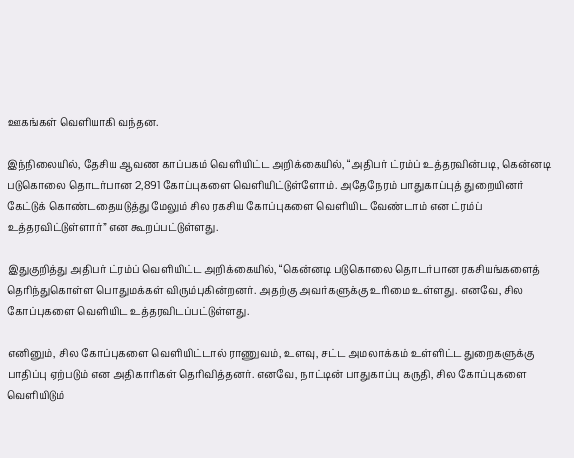ஊகங்கள் வெளியாகி வந்தன.

இந்நிலையில், தேசிய ஆவண காப்பகம் வெளியிட்ட அறிக்கையில், “அதிபர் ட்ரம்ப் உத்தரவின்படி, கென்னடி படுகொலை தொடர்பான 2,891 கோப்புகளை வெளியிட்டுள்ளோம். அதேநேரம் பாதுகாப்புத் துறையினர் கேட்டுக் கொண்டதையடுத்து மேலும் சில ரகசிய கோப்புகளை வெளியிட வேண்டாம் என ட்ரம்ப் உத்தரவிட்டுள்ளார்” என கூறப்பட்டுள்ளது.

இதுகுறித்து அதிபர் ட்ரம்ப் வெளியிட்ட அறிக்கையில், “கென்னடி படுகொலை தொடர்பான ரகசியங்களைத் தெரிந்துகொள்ள பொதுமக்கள் விரும்புகின்றனர். அதற்கு அவர்களுக்கு உரிமை உள்ளது. எனவே, சில கோப்புகளை வெளியிட உத்தரவிடப்பட்டுள்ளது.

எனினும், சில கோப்புகளை வெளியிட்டால் ராணுவம், உளவு, சட்ட அமலாக்கம் உள்ளிட்ட துறைகளுக்கு பாதிப்பு ஏற்படும் என அதிகாரிகள் தெரிவித்தனர். எனவே, நாட்டின் பாதுகாப்பு கருதி, சில கோப்புகளை வெளியிடும்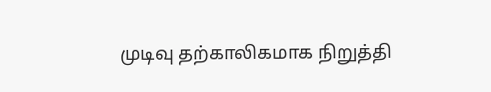முடிவு தற்காலிகமாக நிறுத்தி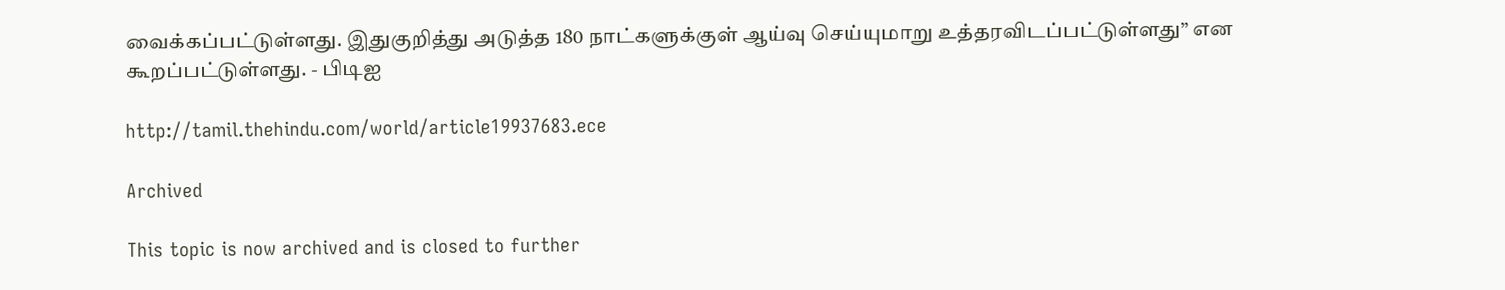வைக்கப்பட்டுள்ளது. இதுகுறித்து அடுத்த 180 நாட்களுக்குள் ஆய்வு செய்யுமாறு உத்தரவிடப்பட்டுள்ளது” என கூறப்பட்டுள்ளது. - பிடிஐ

http://tamil.thehindu.com/world/article19937683.ece

Archived

This topic is now archived and is closed to further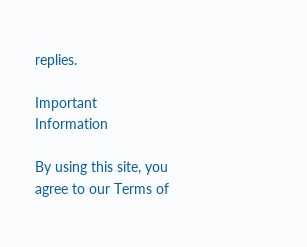replies.

Important Information

By using this site, you agree to our Terms of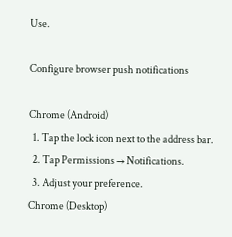Use.

Configure browser push notifications

Chrome (Android)
  1. Tap the lock icon next to the address bar.
  2. Tap Permissions → Notifications.
  3. Adjust your preference.
Chrome (Desktop)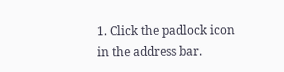1. Click the padlock icon in the address bar.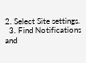2. Select Site settings.
  3. Find Notifications and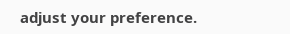adjust your preference.